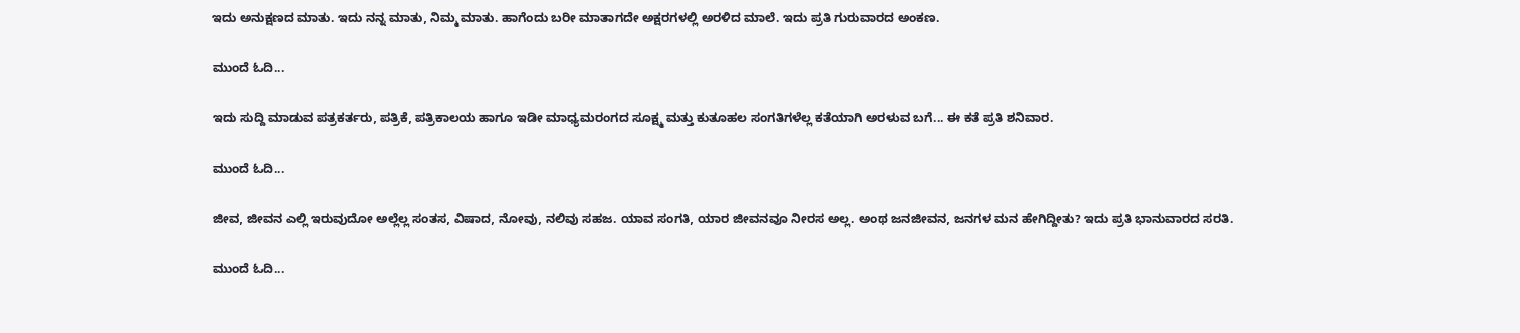ಇದು ಅನುಕ್ಷಣದ ಮಾತು. ಇದು ನನ್ನ ಮಾತು, ನಿಮ್ಮ ಮಾತು. ಹಾಗೆಂದು ಬರೀ ಮಾತಾಗದೇ ಅಕ್ಷರಗಳಲ್ಲಿ ಅರಳಿದ ಮಾಲೆ. ಇದು ಪ್ರತಿ ಗುರುವಾರದ ಅಂಕಣ.

ಮುಂದೆ ಓದಿ...

ಇದು ಸುದ್ದಿ ಮಾಡುವ ಪತ್ರಕರ್ತರು, ಪತ್ರಿಕೆ, ಪತ್ರಿಕಾಲಯ ಹಾಗೂ ಇಡೀ ಮಾಧ್ಯಮರಂಗದ ಸೂಕ್ಷ್ಮ ಮತ್ತು ಕುತೂಹಲ ಸಂಗತಿಗಳೆಲ್ಲ ಕತೆಯಾಗಿ ಅರಳುವ ಬಗೆ... ಈ ಕತೆ ಪ್ರತಿ ಶನಿವಾರ.

ಮುಂದೆ ಓದಿ...

ಜೀವ, ಜೀವನ ಎಲ್ಲಿ ಇರುವುದೋ ಅಲ್ಲೆಲ್ಲ ಸಂತಸ, ವಿಷಾದ, ನೋವು, ನಲಿವು ಸಹಜ. ಯಾವ ಸಂಗತಿ, ಯಾರ ಜೀವನವೂ ನೀರಸ ಅಲ್ಲ. ಅಂಥ ಜನಜೀವನ, ಜನಗಳ ಮನ ಹೇಗಿದ್ದೀತು? ಇದು ಪ್ರತಿ ಭಾನುವಾರದ ಸರತಿ.

ಮುಂದೆ ಓದಿ...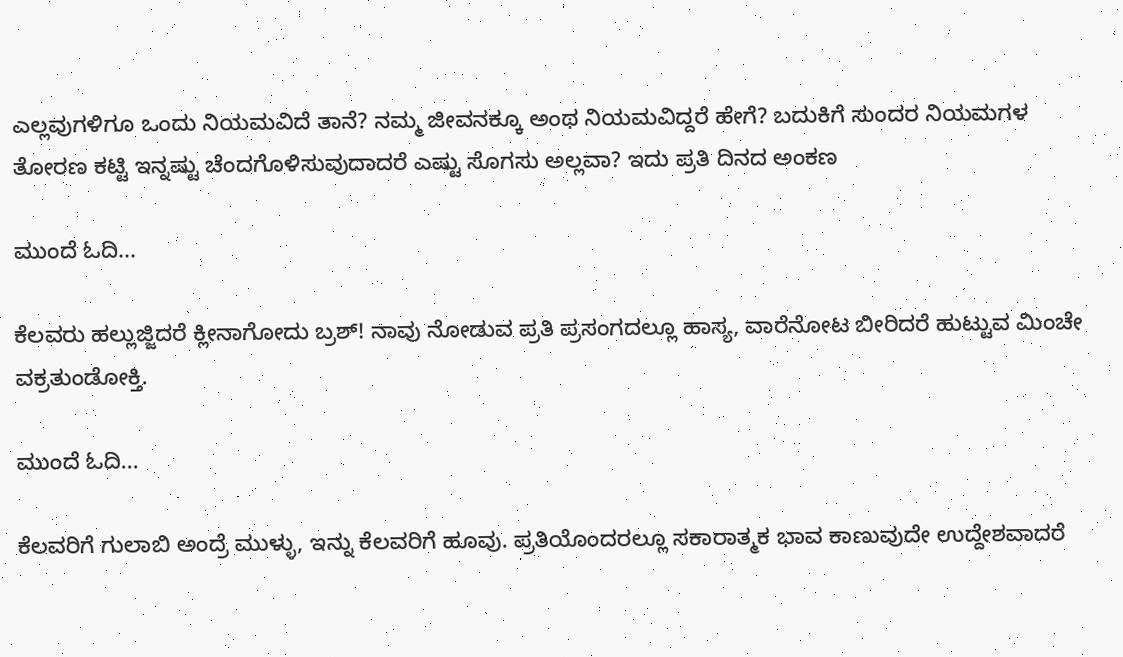ಎಲ್ಲವುಗಳಿಗೂ ಒಂದು ನಿಯಮವಿದೆ ತಾನೆ? ನಮ್ಮ ಜೀವನಕ್ಕೂ ಅಂಥ ನಿಯಮವಿದ್ದರೆ ಹೇಗೆ? ಬದುಕಿಗೆ ಸುಂದರ ನಿಯಮಗಳ ತೋರಣ ಕಟ್ಟಿ ಇನ್ನಷ್ಟು ಚೆಂದಗೊಳಿಸುವುದಾದರೆ ಎಷ್ಟು ಸೊಗಸು ಅಲ್ಲವಾ? ಇದು ಪ್ರತಿ ದಿನದ ಅಂಕಣ

ಮುಂದೆ ಓದಿ...

ಕೆಲವರು ಹಲ್ಲುಜ್ಜಿದರೆ ಕ್ಲೀನಾಗೋದು ಬ್ರಶ್! ನಾವು ನೋಡುವ ಪ್ರತಿ ಪ್ರಸಂಗದಲ್ಲೂ ಹಾಸ್ಯ, ವಾರೆನೋಟ ಬೀರಿದರೆ ಹುಟ್ಟುವ ಮಿಂಚೇ ವಕ್ರತುಂಡೋಕ್ತಿ.

ಮುಂದೆ ಓದಿ...

ಕೆಲವರಿಗೆ ಗುಲಾಬಿ ಅಂದ್ರೆ ಮುಳ್ಳು, ಇನ್ನು ಕೆಲವರಿಗೆ ಹೂವು. ಪ್ರತಿಯೊಂದರಲ್ಲೂ ಸಕಾರಾತ್ಮಕ ಭಾವ ಕಾಣುವುದೇ ಉದ್ದೇಶವಾದರೆ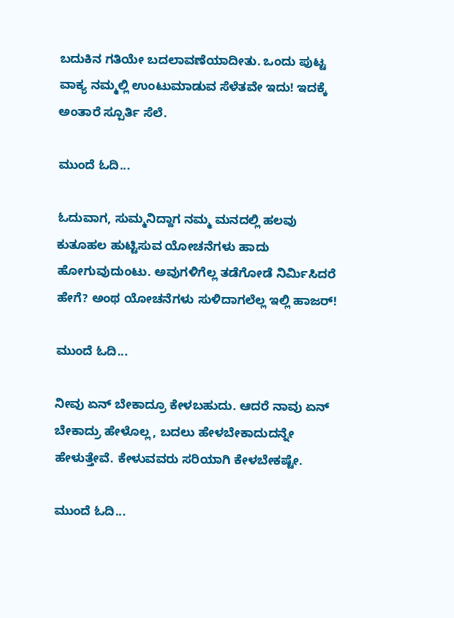ಬದುಕಿನ ಗತಿಯೇ ಬದಲಾವಣೆಯಾದೀತು. ಒಂದು ಪುಟ್ಟ ವಾಕ್ಯ ನಮ್ಮಲ್ಲಿ ಉಂಟುಮಾಡುವ ಸೆಳೆತವೇ ಇದು! ಇದಕ್ಕೆ ಅಂತಾರೆ ಸ್ಪೂರ್ತಿ ಸೆಲೆ.

ಮುಂದೆ ಓದಿ...

ಓದುವಾಗ, ಸುಮ್ಮನಿದ್ದಾಗ ನಮ್ಮ ಮನದಲ್ಲಿ ಹಲವು ಕುತೂಹಲ ಹುಟ್ಟಿಸುವ ಯೋಚನೆಗಳು ಹಾದು ಹೋಗುವುದುಂಟು. ಅವುಗಳಿಗೆಲ್ಲ ತಡೆಗೋಡೆ ನಿರ್ಮಿಸಿದರೆ ಹೇಗೆ? ಅಂಥ ಯೋಚನೆಗಳು ಸುಳಿದಾಗಲೆಲ್ಲ ಇಲ್ಲಿ ಹಾಜರ್!

ಮುಂದೆ ಓದಿ...

ನೀವು ಏನ್ ಬೇಕಾದ್ರೂ ಕೇಳಬಹುದು. ಆದರೆ ನಾವು ಏನ್ ಬೇಕಾದ್ರು ಹೇಳೊಲ್ಲ, ಬದಲು ಹೇಳಬೇಕಾದುದನ್ನೇ ಹೇಳುತ್ತೇವೆ. ಕೇಳುವವರು ಸರಿಯಾಗಿ ಕೇಳಬೇಕಷ್ಟೇ.

ಮುಂದೆ ಓದಿ...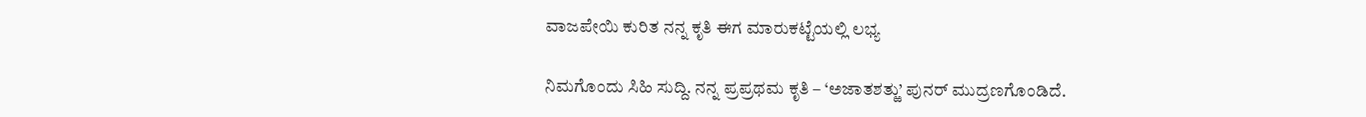ವಾಜಪೇಯಿ ಕುರಿತ ನನ್ನ ಕೃತಿ ಈಗ ಮಾರುಕಟ್ಟೆಯಲ್ಲಿ ಲಭ್ಯ

ನಿಮಗೊಂದು ಸಿಹಿ ಸುದ್ದಿ. ನನ್ನ ಪ್ರಪ್ರಥಮ ಕೃತಿ – ‘ಅಜಾತಶತ್ಱು’ ಪುನರ್ ಮುದ್ರಣಗೊಂಡಿದೆ.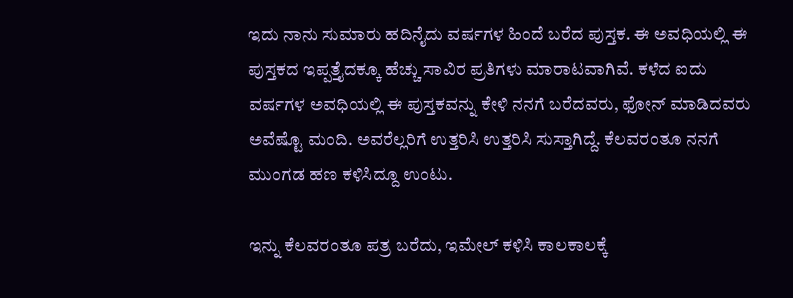ಇದು ನಾನು ಸುಮಾರು ಹದಿನೈದು ವರ್ಷಗಳ ಹಿಂದೆ ಬರೆದ ಪುಸ್ತಕ. ಈ ಅವಧಿಯಲ್ಲಿ ಈ ಪುಸ್ತಕದ ಇಪ್ಪತ್ತೈದಕ್ಕೂ ಹೆಚ್ಚು ಸಾವಿರ ಪ್ರತಿಗಳು ಮಾರಾಟವಾಗಿವೆ. ಕಳೆದ ಐದು ವರ್ಷಗಳ ಅವಧಿಯಲ್ಲಿ ಈ ಪುಸ್ತಕವನ್ನು ಕೇಳಿ ನನಗೆ ಬರೆದವರು, ಫೋನ್ ಮಾಡಿದವರು ಅವೆಷ್ಟೊ ಮಂದಿ. ಅವರೆಲ್ಲರಿಗೆ ಉತ್ತರಿಸಿ ಉತ್ತರಿಸಿ ಸುಸ್ತಾಗಿದ್ದೆ. ಕೆಲವರಂತೂ ನನಗೆ ಮುಂಗಡ ಹಣ ಕಳಿಸಿದ್ದೂ ಉಂಟು.

ಇನ್ನು ಕೆಲವರಂತೂ ಪತ್ರ ಬರೆದು, ಇಮೇಲ್ ಕಳಿಸಿ ಕಾಲಕಾಲಕ್ಕೆ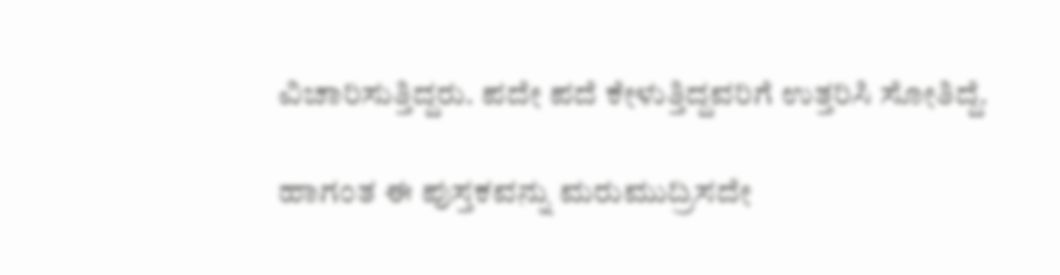ವಿಚಾರಿಸುತ್ತಿದ್ದರು. ಪದೇ ಪದೆ ಕೇಳುತ್ತಿದ್ದವರಿಗೆ ಉತ್ತರಿಸಿ ಸೋತಿದ್ದೆ.

ಹಾಗಂತ ಈ ಪುಸ್ತಕವನ್ನು ಮರುಮುದ್ರಿಸದೇ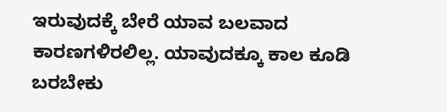ಇರುವುದಕ್ಕೆ ಬೇರೆ ಯಾವ ಬಲವಾದ ಕಾರಣಗಳಿರಲಿಲ್ಲ. ಯಾವುದಕ್ಕೂ ಕಾಲ ಕೂಡಿ ಬರಬೇಕು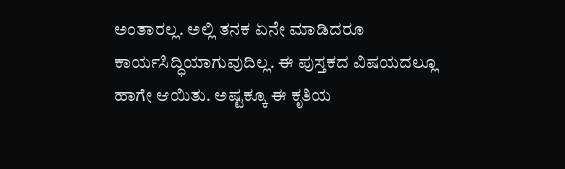ಅಂತಾರಲ್ಲ. ಅಲ್ಲಿ ತನಕ ಏನೇ ಮಾಡಿದರೂ ಕಾರ್ಯಸಿದ್ಧಿಯಾಗುವುದಿಲ್ಲ. ಈ ಪುಸ್ತಕದ ವಿಷಯದಲ್ಲೂ ಹಾಗೇ ಆಯಿತು. ಅಷ್ಟಕ್ಕೂ ಈ ಕೃತಿಯ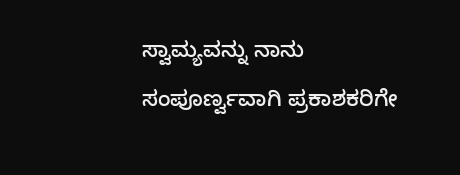ಸ್ವಾಮ್ಯವನ್ನು ನಾನು ಸಂಪೂರ್ಣ್ವವಾಗಿ ಪ್ರಕಾಶಕರಿಗೇ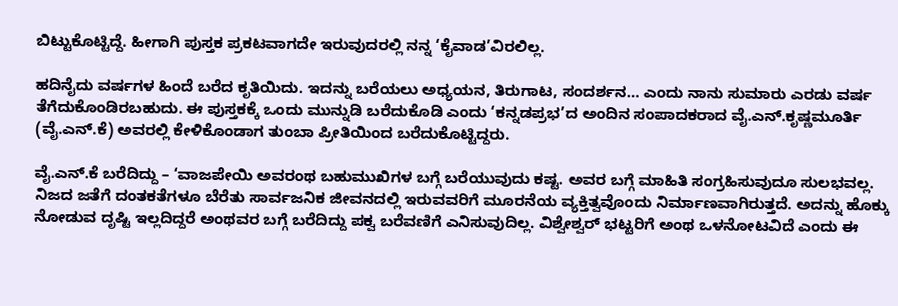ಬಿಟ್ಟುಕೊಟ್ಟಿದ್ದೆ. ಹೀಗಾಗಿ ಪುಸ್ತಕ ಪ್ರಕಟವಾಗದೇ ಇರುವುದರಲ್ಲಿ ನನ್ನ ‘ಕೈವಾಡ’ವಿರಲಿಲ್ಲ.

ಹದಿನೈದು ವರ್ಷಗಳ ಹಿಂದೆ ಬರೆದ ಕೃತಿಯಿದು. ಇದನ್ನು ಬರೆಯಲು ಅಧ್ಯಯನ, ತಿರುಗಾಟ, ಸಂದರ್ಶನ… ಎಂದು ನಾನು ಸುಮಾರು ಎರಡು ವರ್ಷ ತೆಗೆದುಕೊಂಡಿರಬಹುದು. ಈ ಪುಸ್ತಕಕ್ಕೆ ಒಂದು ಮುನ್ನುಡಿ ಬರೆದುಕೊಡಿ ಎಂದು ‘ಕನ್ನಡಪ್ರಭ’ದ ಅಂದಿನ ಸಂಪಾದಕರಾದ ವೈ.ಎನ್.ಕೃಷ್ಣಮೂರ್ತಿ (ವೈ.ಎನ್.ಕೆ) ಅವರಲ್ಲಿ ಕೇಳಿಕೊಂಡಾಗ ತುಂಬಾ ಪ್ರೀತಿಯಿಂದ ಬರೆದುಕೊಟ್ಟಿದ್ದರು.

ವೈ.ಎನ್.ಕೆ ಬರೆದಿದ್ದು – ‘ವಾಜಪೇಯಿ ಅವರಂಥ ಬಹುಮುಖಿಗಳ ಬಗ್ಗೆ ಬರೆಯುವುದು ಕಷ್ಟ. ಅವರ ಬಗ್ಗೆ ಮಾಹಿತಿ ಸಂಗ್ರಹಿಸುವುದೂ ಸುಲಭವಲ್ಲ. ನಿಜದ ಜತೆಗೆ ದಂತಕತೆಗಳೂ ಬೆರೆತು ಸಾರ್ವಜನಿಕ ಜೀವನದಲ್ಲಿ ಇರುವವರಿಗೆ ಮೂರನೆಯ ವ್ಯಕ್ತಿತ್ವವೊಂದು ನಿರ್ಮಾಣವಾಗಿರುತ್ತದೆ. ಅದನ್ನು ಹೊಕ್ಕು ನೋಡುವ ದೃಷ್ಟಿ ಇಲ್ಲದಿದ್ದರೆ ಅಂಥವರ ಬಗ್ಗೆ ಬರೆದಿದ್ದು ಪಕ್ವ ಬರೆವಣಿಗೆ ಎನಿಸುವುದಿಲ್ಲ. ವಿಶ್ವೇಶ್ವರ್ ಭಟ್ಟರಿಗೆ ಅಂಥ ಒಳನೋಟವಿದೆ ಎಂದು ಈ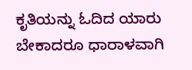ಕೃತಿಯನ್ನು ಓದಿದ ಯಾರು ಬೇಕಾದರೂ ಧಾರಾಳವಾಗಿ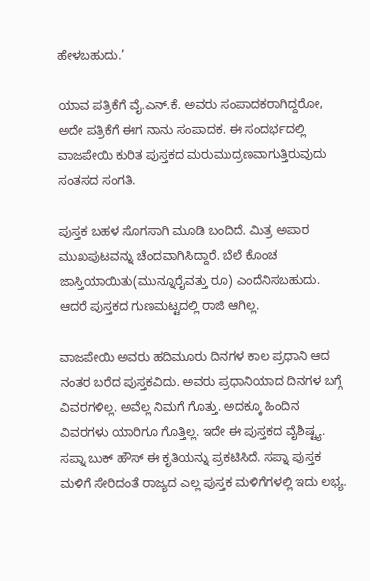ಹೇಳಬಹುದು.’

ಯಾವ ಪತ್ರಿಕೆಗೆ ವೈ.ಎನ್.ಕೆ. ಅವರು ಸಂಪಾದಕರಾಗಿದ್ದರೋ, ಅದೇ ಪತ್ರಿಕೆಗೆ ಈಗ ನಾನು ಸಂಪಾದಕ. ಈ ಸಂದರ್ಭದಲ್ಲಿ ವಾಜಪೇಯಿ ಕುರಿತ ಪುಸ್ತಕದ ಮರುಮುದ್ರಣವಾಗುತ್ತಿರುವುದು ಸಂತಸದ ಸಂಗತಿ.

ಪುಸ್ತಕ ಬಹಳ ಸೊಗಸಾಗಿ ಮೂಡಿ ಬಂದಿದೆ. ಮಿತ್ರ ಅಪಾರ ಮುಖಪುಟವನ್ನು ಚೆಂದವಾಗಿಸಿದ್ದಾರೆ. ಬೆಲೆ ಕೊಂಚ ಜಾಸ್ತಿಯಾಯಿತು(ಮುನ್ನೂರೈವತ್ತು ರೂ) ಎಂದೆನಿಸಬಹುದು. ಆದರೆ ಪುಸ್ತಕದ ಗುಣಮಟ್ಟದಲ್ಲಿ ರಾಜಿ ಆಗಿಲ್ಲ.

ವಾಜಪೇಯಿ ಅವರು ಹದಿಮೂರು ದಿನಗಳ ಕಾಲ ಪ್ರಧಾನಿ ಆದ ನಂತರ ಬರೆದ ಪುಸ್ತಕವಿದು. ಅವರು ಪ್ರಧಾನಿಯಾದ ದಿನಗಳ ಬಗ್ಗೆ ವಿವರಗಳಿಲ್ಲ. ಅವೆಲ್ಲ ನಿಮಗೆ ಗೊತ್ತು. ಅದಕ್ಕೂ ಹಿಂದಿನ ವಿವರಗಳು ಯಾರಿಗೂ ಗೊತ್ತಿಲ್ಲ. ಇದೇ ಈ ಪುಸ್ತಕದ ವೈಶಿಷ್ಟ್ಯ. ಸಪ್ನಾ ಬುಕ್ ಹೌಸ್ ಈ ಕೃತಿಯನ್ನು ಪ್ರಕಟಿಸಿದೆ. ಸಪ್ನಾ ಪುಸ್ತಕ ಮಳಿಗೆ ಸೇರಿದಂತೆ ರಾಜ್ಯದ ಎಲ್ಲ ಪುಸ್ತಕ ಮಳಿಗೆಗಳಲ್ಲಿ ಇದು ಲಭ್ಯ.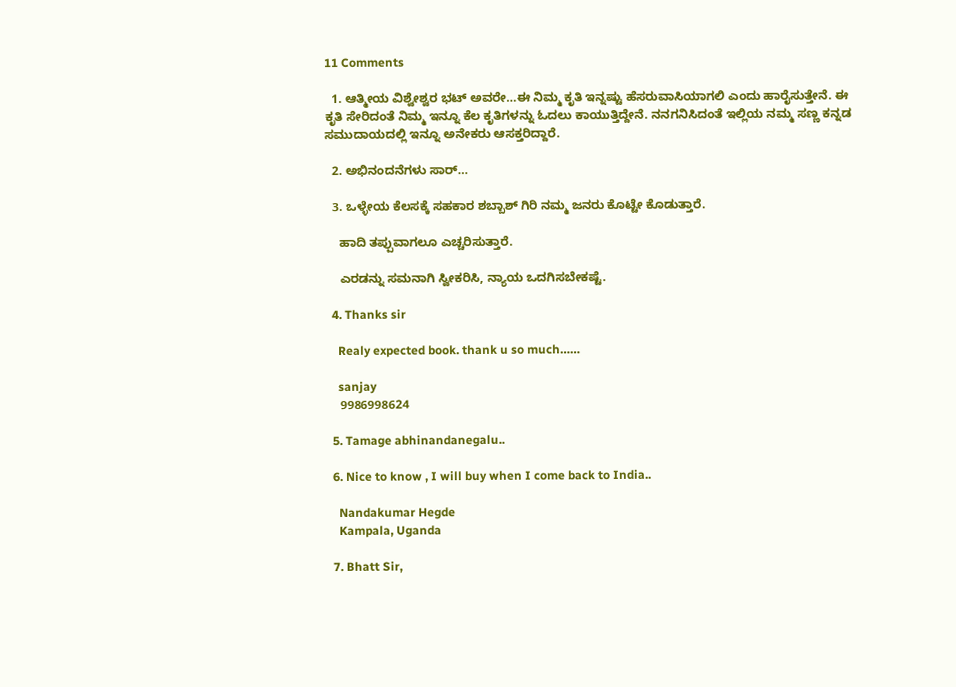11 Comments

  1. ಆತ್ಮೀಯ ವಿಶ್ವೇಶ್ವರ ಭಟ್ ಅವರೇ…ಈ ನಿಮ್ಮ ಕೃತಿ ಇನ್ನಷ್ಟು ಹೆಸರುವಾಸಿಯಾಗಲಿ ಎಂದು ಹಾರೈಸುತ್ತೇನೆ. ಈ ಕೃತಿ ಸೇರಿದಂತೆ ನಿಮ್ಮ ಇನ್ನೂ ಕೆಲ ಕೃತಿಗಳನ್ನು ಓದಲು ಕಾಯುತ್ತಿದ್ದೇನೆ. ನನಗನಿಸಿದಂತೆ ಇಲ್ಲಿಯ ನಮ್ಮ ಸಣ್ಣ ಕನ್ನಡ ಸಮುದಾಯದಲ್ಲಿ ಇನ್ನೂ ಅನೇಕರು ಆಸಕ್ತರಿದ್ದಾರೆ.

  2. ಅಭಿನಂದನೆಗಳು ಸಾರ್…

  3. ಒಳ್ಳೇಯ ಕೆಲಸಕ್ಕೆ ಸಹಕಾರ ಶಬ್ಬಾಶ್ ಗಿರಿ ನಮ್ಮ ಜನರು ಕೊಟ್ಟೇ ಕೊಡುತ್ತಾರೆ.

    ಹಾದಿ ತಪ್ಪುವಾಗಲೂ ಎಚ್ಚರಿಸುತ್ತಾರೆ.

    ಎರಡನ್ನು ಸಮನಾಗಿ ಸ್ವೀಕರಿಸಿ, ನ್ಯಾಯ ಒದಗಿಸಬೇಕಷ್ಟೆ.

  4. Thanks sir

    Realy expected book. thank u so much……

    sanjay
    9986998624

  5. Tamage abhinandanegalu..

  6. Nice to know , I will buy when I come back to India..

    Nandakumar Hegde
    Kampala, Uganda

  7. Bhatt Sir,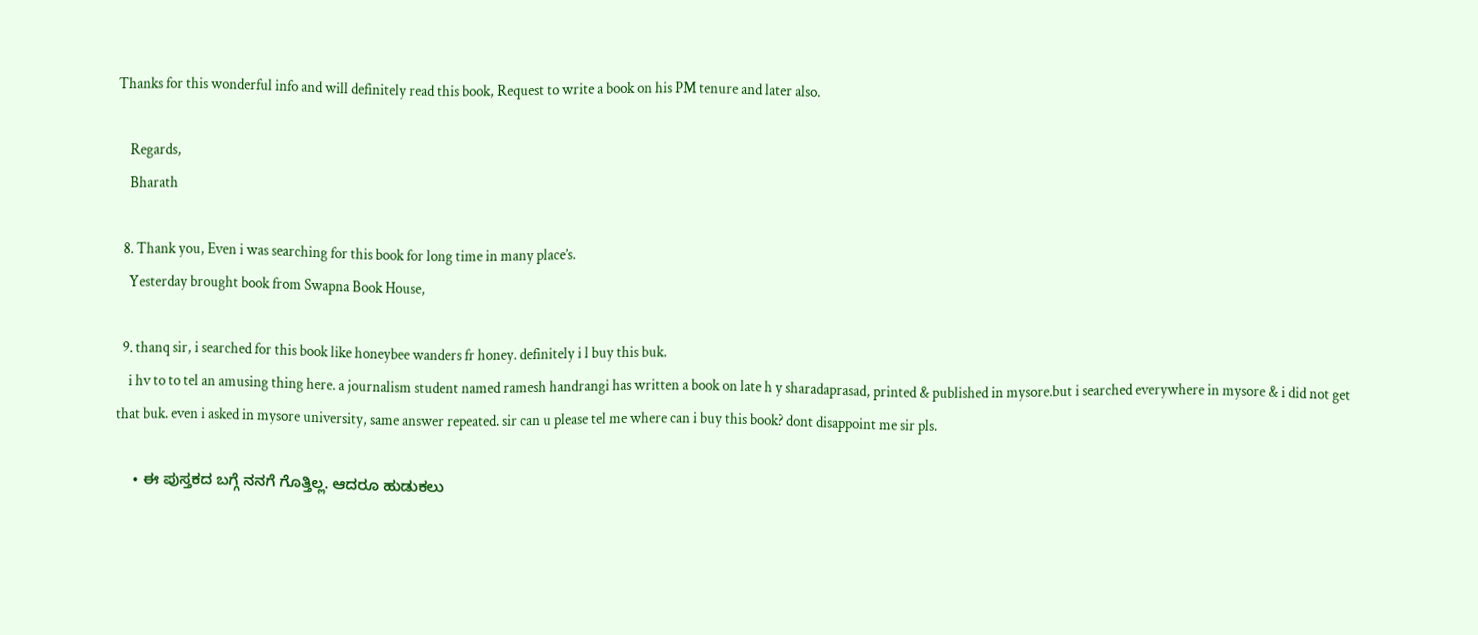Thanks for this wonderful info and will definitely read this book, Request to write a book on his PM tenure and later also.

    Regards,
    Bharath

  8. Thank you, Even i was searching for this book for long time in many place’s.
    Yesterday brought book from Swapna Book House,

  9. thanq sir, i searched for this book like honeybee wanders fr honey. definitely i l buy this buk.
    i hv to to tel an amusing thing here. a journalism student named ramesh handrangi has written a book on late h y sharadaprasad, printed & published in mysore.but i searched everywhere in mysore & i did not get that buk. even i asked in mysore university, same answer repeated. sir can u please tel me where can i buy this book? dont disappoint me sir pls.

    • ಈ ಪುಸ್ತಕದ ಬಗ್ಗೆ ನನಗೆ ಗೊತ್ತಿಲ್ಲ. ಆದರೂ ಹುಡುಕಲು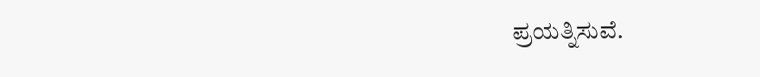ಪ್ರಯತ್ನಿಸುವೆ.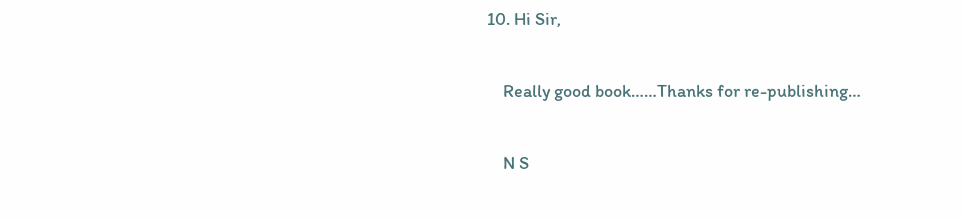10. Hi Sir,

    Really good book……Thanks for re-publishing…

    N S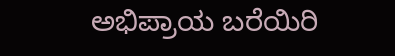ಅಭಿಪ್ರಾಯ ಬರೆಯಿರಿ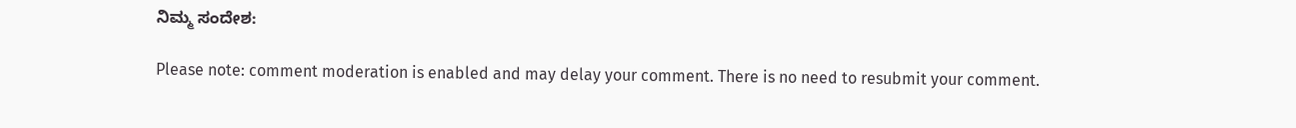ನಿಮ್ಮ ಸಂದೇಶ:

Please note: comment moderation is enabled and may delay your comment. There is no need to resubmit your comment.